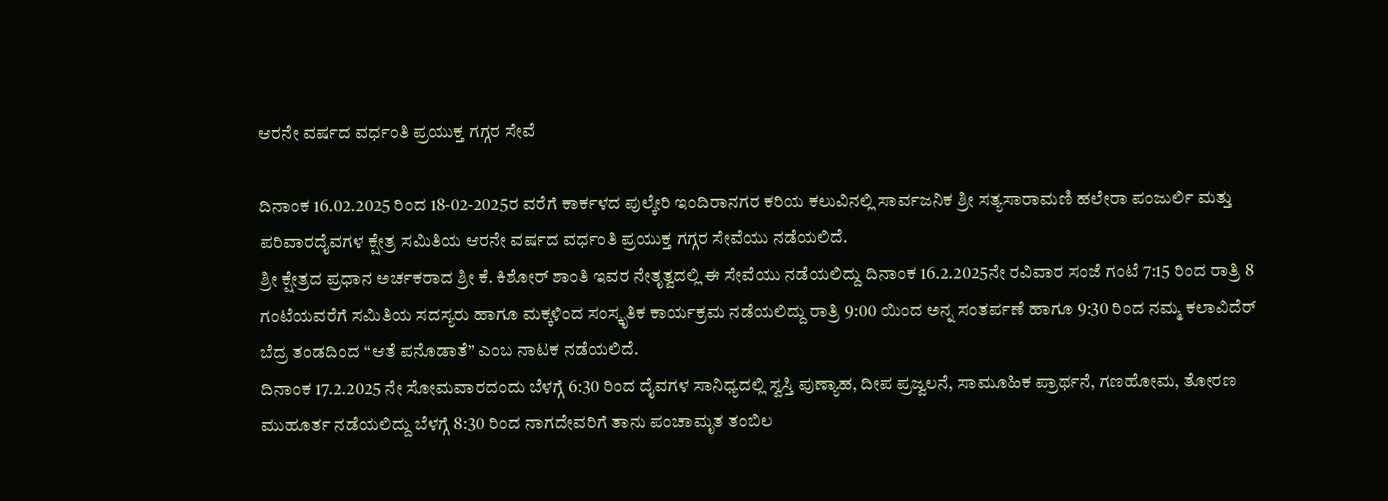ಆರನೇ ವರ್ಷದ ವರ್ಧಂತಿ ಪ್ರಯುಕ್ತ ಗಗ್ಗರ ಸೇವೆ

ದಿನಾಂಕ 16.02.2025 ರಿಂದ 18-02-2025ರ ವರೆಗೆ ಕಾರ್ಕಳದ ಪುಲ್ಕೇರಿ ಇಂದಿರಾನಗರ ಕರಿಯ ಕಲುವಿನಲ್ಲಿ ಸಾರ್ವಜನಿಕ ಶ್ರೀ ಸತ್ಯಸಾರಾಮಣಿ ಹಲೇರಾ ಪಂಜುರ್ಲಿ ಮತ್ತು ಪರಿವಾರದೈವಗಳ ಕ್ಷೇತ್ರ ಸಮಿತಿಯ ಆರನೇ ವರ್ಷದ ವರ್ಧಂತಿ ಪ್ರಯುಕ್ತ ಗಗ್ಗರ ಸೇವೆಯು ನಡೆಯಲಿದೆ.
ಶ್ರೀ ಕ್ಷೇತ್ರದ ಪ್ರಧಾನ ಅರ್ಚಕರಾದ ಶ್ರೀ ಕೆ. ಕಿಶೋರ್ ಶಾಂತಿ ಇವರ ನೇತೃತ್ವದಲ್ಲಿ ಈ ಸೇವೆಯು ನಡೆಯಲಿದ್ದು ದಿನಾಂಕ 16.2.2025ನೇ ರವಿವಾರ ಸಂಜೆ ಗಂಟೆ 7:15 ರಿಂದ ರಾತ್ರಿ 8 ಗಂಟೆಯವರೆಗೆ ಸಮಿತಿಯ ಸದಸ್ಯರು ಹಾಗೂ ಮಕ್ಕಳಿಂದ ಸಂಸ್ಕೃತಿಕ ಕಾರ್ಯಕ್ರಮ ನಡೆಯಲಿದ್ದು ರಾತ್ರಿ 9:00 ಯಿಂದ ಅನ್ನ ಸಂತರ್ಪಣೆ ಹಾಗೂ 9:30 ರಿಂದ ನಮ್ಮ ಕಲಾವಿದೆರ್ ಬೆದ್ರ ತಂಡದಿಂದ “ಆತೆ ಪನೊಡಾತೆ” ಎಂಬ ನಾಟಕ ನಡೆಯಲಿದೆ.
ದಿನಾಂಕ 17.2.2025 ನೇ ಸೋಮವಾರದಂದು ಬೆಳಗ್ಗೆ 6:30 ರಿಂದ ದೈವಗಳ ಸಾನಿಧ್ಯದಲ್ಲಿ ಸ್ವಸ್ತಿ ಪುಣ್ಯಾಹ, ದೀಪ ಪ್ರಜ್ವಲನೆ, ಸಾಮೂಹಿಕ ಪ್ರಾರ್ಥನೆ, ಗಣಹೋಮ, ತೋರಣ ಮುಹೂರ್ತ ನಡೆಯಲಿದ್ದು ಬೆಳಗ್ಗೆ 8:30 ರಿಂದ ನಾಗದೇವರಿಗೆ ತಾನು ಪಂಚಾಮೃತ ತಂಬಿಲ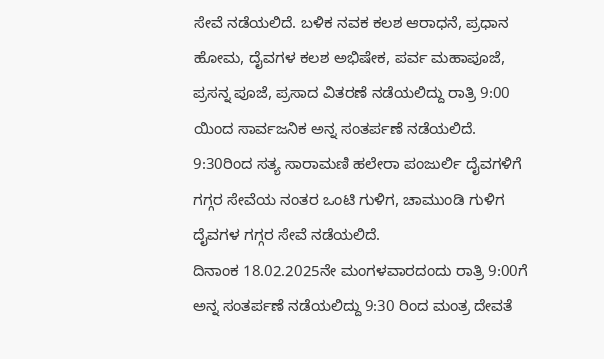ಸೇವೆ ನಡೆಯಲಿದೆ. ಬಳಿಕ ನವಕ ಕಲಶ ಆರಾಧನೆ, ಪ್ರಧಾನ ಹೋಮ, ದೈವಗಳ ಕಲಶ ಅಭಿಷೇಕ, ಪರ್ವ ಮಹಾಪೂಜೆ, ಪ್ರಸನ್ನ ಪೂಜೆ, ಪ್ರಸಾದ ವಿತರಣೆ ನಡೆಯಲಿದ್ದು ರಾತ್ರಿ 9:00 ಯಿಂದ ಸಾರ್ವಜನಿಕ ಅನ್ನ ಸಂತರ್ಪಣೆ ನಡೆಯಲಿದೆ.
9:30ರಿಂದ ಸತ್ಯ ಸಾರಾಮಣಿ ಹಲೇರಾ ಪಂಜುರ್ಲಿ ದೈವಗಳಿಗೆ ಗಗ್ಗರ ಸೇವೆಯ ನಂತರ ಒಂಟಿ ಗುಳಿಗ, ಚಾಮುಂಡಿ ಗುಳಿಗ ದೈವಗಳ ಗಗ್ಗರ ಸೇವೆ ನಡೆಯಲಿದೆ.
ದಿನಾಂಕ 18.02.2025ನೇ ಮಂಗಳವಾರದಂದು ರಾತ್ರಿ 9:00ಗೆ ಅನ್ನ ಸಂತರ್ಪಣೆ ನಡೆಯಲಿದ್ದು 9:30 ರಿಂದ ಮಂತ್ರ ದೇವತೆ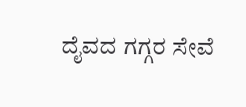ದೈವದ ಗಗ್ಗರ ಸೇವೆ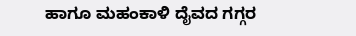ಹಾಗೂ ಮಹಂಕಾಳಿ ದೈವದ ಗಗ್ಗರ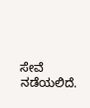ಸೇವೆ ನಡೆಯಲಿದೆ.